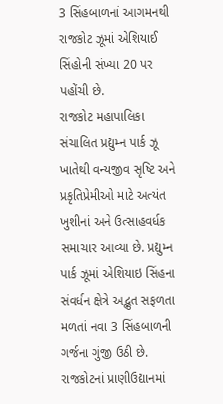3 સિંહબાળનાં આગમનથી રાજકોટ ઝૂમાં એશિયાઈ સિંહોની સંખ્યા 20 પર પહોંચી છે.
રાજકોટ મહાપાલિકા સંચાલિત પ્રદ્યુમ્ન પાર્ક ઝૂ ખાતેથી વન્યજીવ સૃષ્ટિ અને પ્રકૃતિપ્રેમીઓ માટે અત્યંત ખુશીનાં અને ઉત્સાહવર્ધક સમાચાર આવ્યા છે. પ્રદ્યુમ્ન પાર્ક ઝૂમાં એશિયાઇ સિંહના સંવર્ધન ક્ષેત્રે અદ્ભુત સફળતા મળતાં નવા 3 સિંહબાળની ગર્જના ગુંજી ઉઠી છે. રાજકોટનાં પ્રાણીઉદ્યાનમાં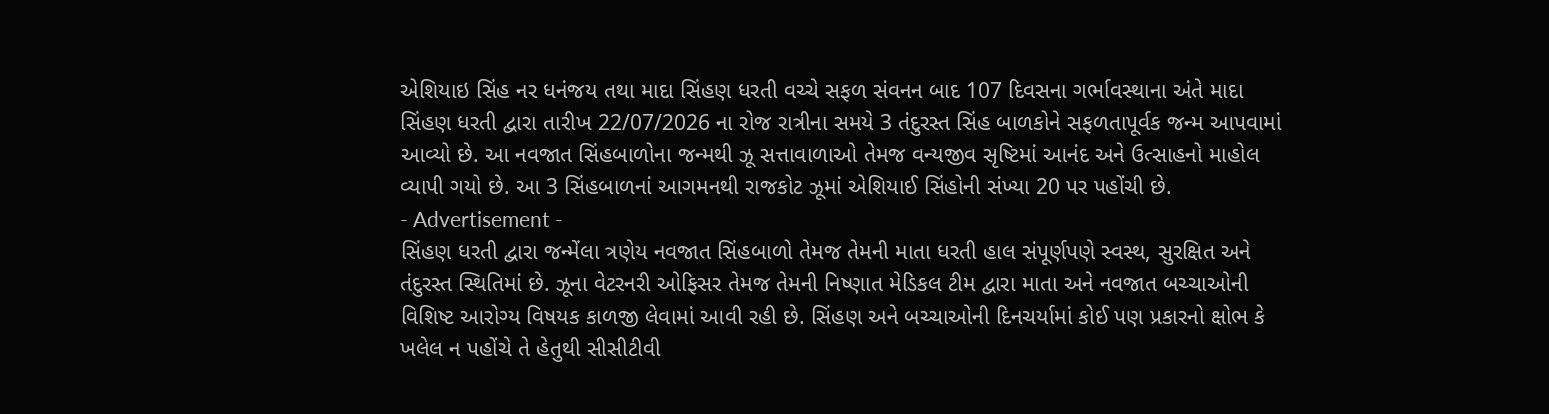એશિયાઇ સિંહ નર ધનંજય તથા માદા સિંહણ ધરતી વચ્ચે સફળ સંવનન બાદ 107 દિવસના ગર્ભાવસ્થાના અંતે માદા સિંહણ ધરતી દ્વારા તારીખ 22/07/2026 ના રોજ રાત્રીના સમયે 3 તંદુરસ્ત સિંહ બાળકોને સફળતાપૂર્વક જન્મ આપવામાં આવ્યો છે. આ નવજાત સિંહબાળોના જન્મથી ઝૂ સત્તાવાળાઓ તેમજ વન્યજીવ સૃષ્ટિમાં આનંદ અને ઉત્સાહનો માહોલ વ્યાપી ગયો છે. આ 3 સિંહબાળનાં આગમનથી રાજકોટ ઝૂમાં એશિયાઈ સિંહોની સંખ્યા 20 પર પહોંચી છે.
- Advertisement -
સિંહણ ધરતી દ્વારા જન્મેંલા ત્રણેય નવજાત સિંહબાળો તેમજ તેમની માતા ધરતી હાલ સંપૂર્ણપણે સ્વસ્થ, સુરક્ષિત અને તંદુરસ્ત સ્થિતિમાં છે. ઝૂના વેટરનરી ઓફિસર તેમજ તેમની નિષ્ણાત મેડિકલ ટીમ દ્વારા માતા અને નવજાત બચ્ચાઓની વિશિષ્ટ આરોગ્ય વિષયક કાળજી લેવામાં આવી રહી છે. સિંહણ અને બચ્ચાઓની દિનચર્યામાં કોઈ પણ પ્રકારનો ક્ષોભ કે ખલેલ ન પહોંચે તે હેતુથી સીસીટીવી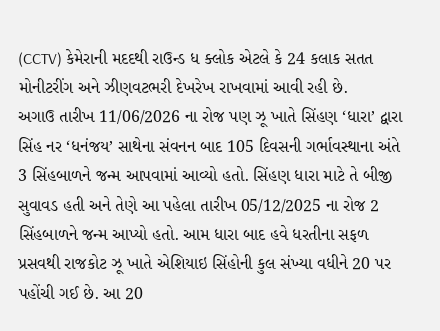(CCTV) કેમેરાની મદદથી રાઉન્ડ ધ ક્લોક એટલે કે 24 કલાક સતત મોનીટરીંગ અને ઝીણવટભરી દેખરેખ રાખવામાં આવી રહી છે.
અગાઉ તારીખ 11/06/2026 ના રોજ પણ ઝૂ ખાતે સિંહણ ‘ધારા’ દ્વારા સિંહ નર ‘ધનંજય’ સાથેના સંવનન બાદ 105 દિવસની ગર્ભાવસ્થાના અંતે 3 સિંહબાળને જન્મ આપવામાં આવ્યો હતો. સિંહણ ધારા માટે તે બીજી સુવાવડ હતી અને તેણે આ પહેલા તારીખ 05/12/2025 ના રોજ 2 સિંહબાળને જન્મ આપ્યો હતો. આમ ધારા બાદ હવે ધરતીના સફળ પ્રસવથી રાજકોટ ઝૂ ખાતે એશિયાઇ સિંહોની કુલ સંખ્યા વધીને 20 પર પહોંચી ગઈ છે. આ 20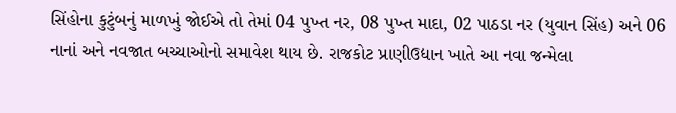સિંહોના કુટુંબનું માળખું જોઈએ તો તેમાં 04 પુખ્ત નર, 08 પુખ્ત માદા, 02 પાઠડા નર (યુવાન સિંહ) અને 06 નાનાં અને નવજાત બચ્ચાઓનો સમાવેશ થાય છે. રાજકોટ પ્રાણીઉદ્યાન ખાતે આ નવા જન્મેલા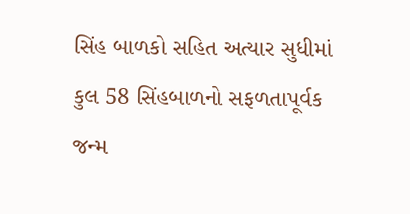સિંહ બાળકો સહિત અત્યાર સુધીમાં કુલ 58 સિંહબાળનો સફળતાપૂર્વક જન્મ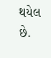થયેલ છે.